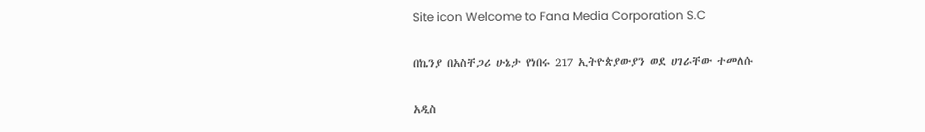Site icon Welcome to Fana Media Corporation S.C

በኬንያ በአስቸጋሪ ሁኔታ የነበሩ 217 ኢትዮጵያውያን ወደ ሀገራቸው ተመለሱ

አዲስ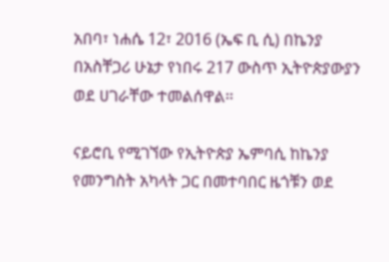አበባ፣ ነሐሴ 12፣ 2016 (ኤፍ ቢ ሲ) በኬንያ በአስቸጋሪ ሁኔታ የነበሩ 217 ውስጥ ኢትዮጵያውያን ወደ ሀገራቸው ተመልሰዋል፡፡

ናይሮቢ የሚገኘው የኢትዮጵያ ኤምባሲ ከኬንያ የመንግስት አካላት ጋር በመተባበር ዜጎቹን ወደ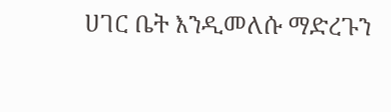ሀገር ቤት እንዲመለሱ ማድረጉን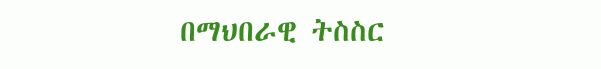በማህበራዊ ትስስር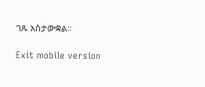ገጹ አስታውቋል።

Exit mobile version